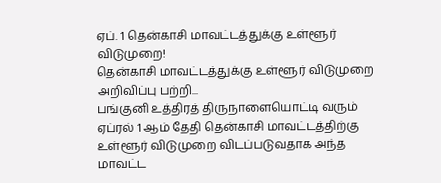ஏப். 1 தென்காசி மாவட்டத்துக்கு உள்ளூர் விடுமுறை!
தென்காசி மாவட்டத்துக்கு உள்ளூர் விடுமுறை அறிவிப்பு பற்றி...
பங்குனி உத்திரத் திருநாளையொட்டி வரும் ஏப்ரல் 1 ஆம் தேதி தென்காசி மாவட்டத்திற்கு உள்ளூர் விடுமுறை விடப்படுவதாக அந்த மாவட்ட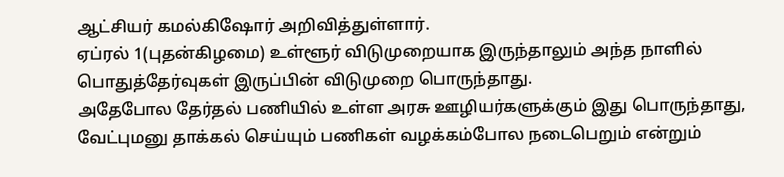ஆட்சியர் கமல்கிஷோர் அறிவித்துள்ளார்.
ஏப்ரல் 1(புதன்கிழமை) உள்ளூர் விடுமுறையாக இருந்தாலும் அந்த நாளில் பொதுத்தேர்வுகள் இருப்பின் விடுமுறை பொருந்தாது.
அதேபோல தேர்தல் பணியில் உள்ள அரசு ஊழியர்களுக்கும் இது பொருந்தாது, வேட்புமனு தாக்கல் செய்யும் பணிகள் வழக்கம்போல நடைபெறும் என்றும்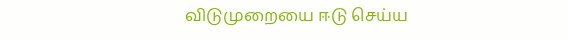விடுமுறையை ஈடு செய்ய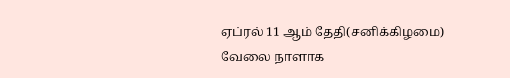ஏப்ரல் 11 ஆம் தேதி(சனிக்கிழமை) வேலை நாளாக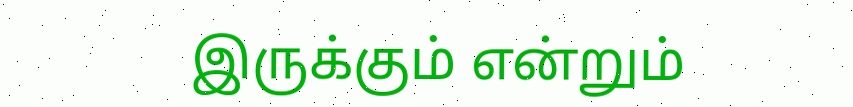இருக்கும் என்றும்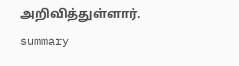அறிவித்துள்ளார்.
summary